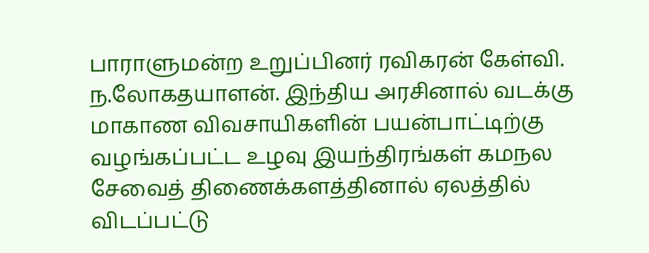பாராளுமன்ற உறுப்பினர் ரவிகரன் கேள்வி. ந.லோகதயாளன். இந்திய அரசினால் வடக்கு மாகாண விவசாயிகளின் பயன்பாட்டிற்கு வழங்கப்பட்ட உழவு இயந்திரங்கள் கமநல சேவைத் திணைக்களத்தினால் ஏலத்தில் விடப்பட்டு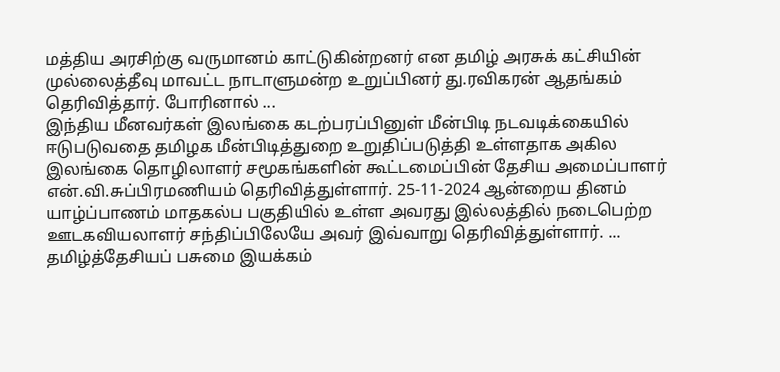மத்திய அரசிற்கு வருமானம் காட்டுகின்றனர் என தமிழ் அரசுக் கட்சியின் முல்லைத்தீவு மாவட்ட நாடாளுமன்ற உறுப்பினர் து.ரவிகரன் ஆதங்கம் தெரிவித்தார். போரினால் ...
இந்திய மீனவர்கள் இலங்கை கடற்பரப்பினுள் மீன்பிடி நடவடிக்கையில் ஈடுபடுவதை தமிழக மீன்பிடித்துறை உறுதிப்படுத்தி உள்ளதாக அகில இலங்கை தொழிலாளர் சமூகங்களின் கூட்டமைப்பின் தேசிய அமைப்பாளர் என்.வி.சுப்பிரமணியம் தெரிவித்துள்ளார். 25-11-2024 ஆன்றைய தினம் யாழ்ப்பாணம் மாதகல்ப பகுதியில் உள்ள அவரது இல்லத்தில் நடைபெற்ற ஊடகவியலாளர் சந்திப்பிலேயே அவர் இவ்வாறு தெரிவித்துள்ளார். ...
தமிழ்த்தேசியப் பசுமை இயக்கம்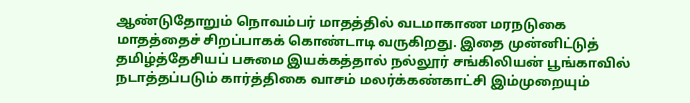ஆண்டுதோறும் நொவம்பர் மாதத்தில் வடமாகாண மரநடுகை மாதத்தைச் சிறப்பாகக் கொண்டாடி வருகிறது. இதை முன்னிட்டுத் தமிழ்த்தேசியப் பசுமை இயக்கத்தால் நல்லூர் சங்கிலியன் பூங்காவில் நடாத்தப்படும் கார்த்திகை வாசம் மலர்க்கண்காட்சி இம்முறையும்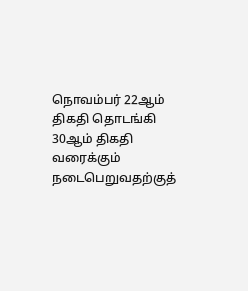நொவம்பர் 22ஆம் திகதி தொடங்கி 30ஆம் திகதி வரைக்கும் நடைபெறுவதற்குத்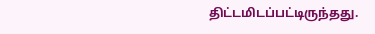திட்டமிடப்பட்டிருந்தது.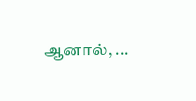ஆனால், ...